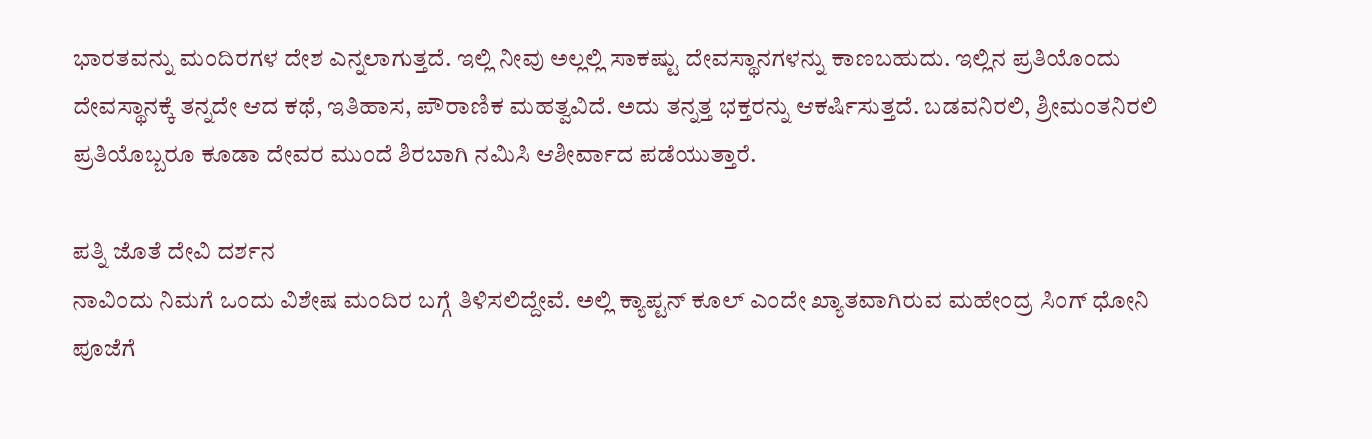ಭಾರತವನ್ನು ಮಂದಿರಗಳ ದೇಶ ಎನ್ನಲಾಗುತ್ತದೆ. ಇಲ್ಲಿ ನೀವು ಅಲ್ಲಲ್ಲಿ ಸಾಕಷ್ಟು ದೇವಸ್ಥಾನಗಳನ್ನು ಕಾಣಬಹುದು. ಇಲ್ಲಿನ ಪ್ರತಿಯೊಂದು ದೇವಸ್ಥಾನಕ್ಕೆ ತನ್ನದೇ ಆದ ಕಥೆ, ಇತಿಹಾಸ, ಪೌರಾಣಿಕ ಮಹತ್ವವಿದೆ. ಅದು ತನ್ನತ್ತ ಭಕ್ತರನ್ನು ಆಕರ್ಷಿಸುತ್ತದೆ. ಬಡವನಿರಲಿ, ಶ್ರೀಮಂತನಿರಲಿ ಪ್ರತಿಯೊಬ್ಬರೂ ಕೂಡಾ ದೇವರ ಮುಂದೆ ಶಿರಬಾಗಿ ನಮಿಸಿ ಆಶೀರ್ವಾದ ಪಡೆಯುತ್ತಾರೆ.

ಪತ್ನಿ ಜೊತೆ ದೇವಿ ದರ್ಶನ
ನಾವಿಂದು ನಿಮಗೆ ಒಂದು ವಿಶೇಷ ಮಂದಿರ ಬಗ್ಗೆ ತಿಳಿಸಲಿದ್ದೇವೆ. ಅಲ್ಲಿ ಕ್ಯಾಪ್ಟನ್ ಕೂಲ್ ಎಂದೇ ಖ್ಯಾತವಾಗಿರುವ ಮಹೇಂದ್ರ ಸಿಂಗ್ ಧೋನಿ ಪೂಜೆಗೆ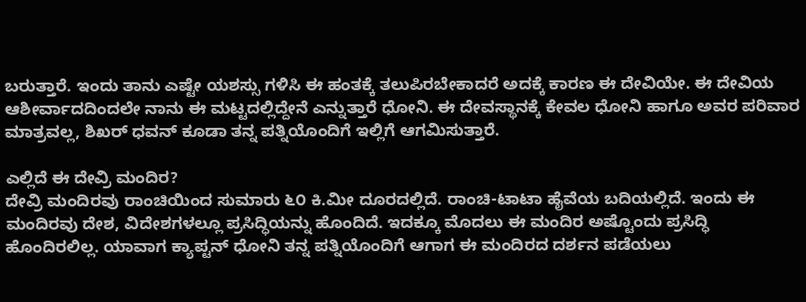ಬರುತ್ತಾರೆ. ಇಂದು ತಾನು ಎಷ್ಟೇ ಯಶಸ್ಸು ಗಳಿಸಿ ಈ ಹಂತಕ್ಕೆ ತಲುಪಿರಬೇಕಾದರೆ ಅದಕ್ಕೆ ಕಾರಣ ಈ ದೇವಿಯೇ. ಈ ದೇವಿಯ ಆಶೀರ್ವಾದದಿಂದಲೇ ನಾನು ಈ ಮಟ್ಟದಲ್ಲಿದ್ದೇನೆ ಎನ್ನುತ್ತಾರೆ ಧೋನಿ. ಈ ದೇವಸ್ಥಾನಕ್ಕೆ ಕೇವಲ ಧೋನಿ ಹಾಗೂ ಅವರ ಪರಿವಾರ ಮಾತ್ರವಲ್ಲ, ಶಿಖರ್ ಧವನ್ ಕೂಡಾ ತನ್ನ ಪತ್ನಿಯೊಂದಿಗೆ ಇಲ್ಲಿಗೆ ಆಗಮಿಸುತ್ತಾರೆ.

ಎಲ್ಲಿದೆ ಈ ದೇವ್ರಿ ಮಂದಿರ?
ದೇವ್ರಿ ಮಂದಿರವು ರಾಂಚಿಯಿಂದ ಸುಮಾರು ೬೦ ಕಿ.ಮೀ ದೂರದಲ್ಲಿದೆ. ರಾಂಚಿ-ಟಾಟಾ ಹೈವೆಯ ಬದಿಯಲ್ಲಿದೆ. ಇಂದು ಈ ಮಂದಿರವು ದೇಶ, ವಿದೇಶಗಳಲ್ಲೂ ಪ್ರಸಿದ್ಧಿಯನ್ನು ಹೊಂದಿದೆ. ಇದಕ್ಕೂ ಮೊದಲು ಈ ಮಂದಿರ ಅಷ್ಟೊಂದು ಪ್ರಸಿದ್ಧಿ ಹೊಂದಿರಲಿಲ್ಲ. ಯಾವಾಗ ಕ್ಯಾಪ್ಟನ್ ಧೋನಿ ತನ್ನ ಪತ್ನಿಯೊಂದಿಗೆ ಆಗಾಗ ಈ ಮಂದಿರದ ದರ್ಶನ ಪಡೆಯಲು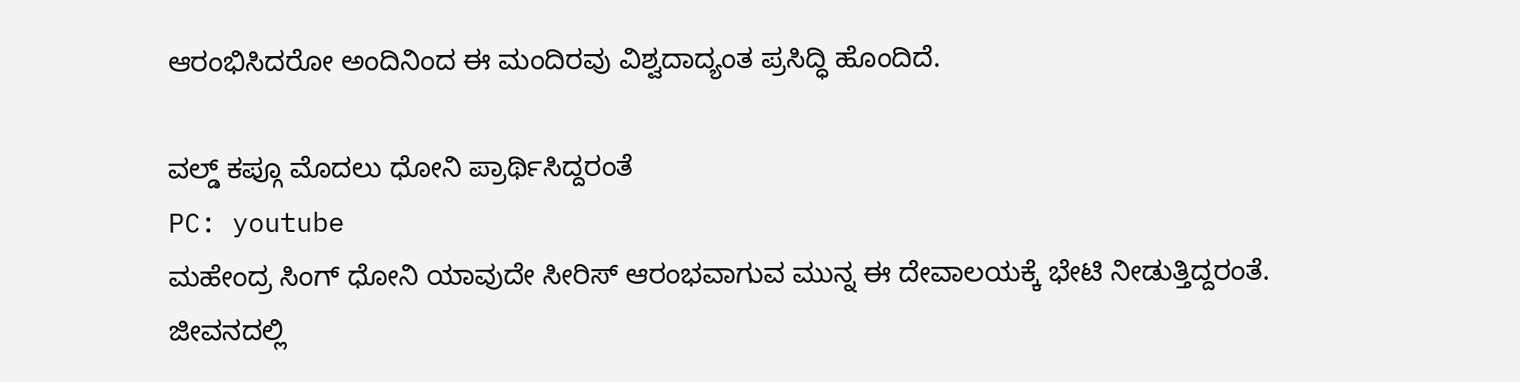ಆರಂಭಿಸಿದರೋ ಅಂದಿನಿಂದ ಈ ಮಂದಿರವು ವಿಶ್ವದಾದ್ಯಂತ ಪ್ರಸಿದ್ಧಿ ಹೊಂದಿದೆ.

ವಲ್ಡ್ ಕಪ್ಗೂ ಮೊದಲು ಧೋನಿ ಪ್ರಾರ್ಥಿಸಿದ್ದರಂತೆ
PC: youtube
ಮಹೇಂದ್ರ ಸಿಂಗ್ ಧೋನಿ ಯಾವುದೇ ಸೀರಿಸ್ ಆರಂಭವಾಗುವ ಮುನ್ನ ಈ ದೇವಾಲಯಕ್ಕೆ ಭೇಟಿ ನೀಡುತ್ತಿದ್ದರಂತೆ. ಜೀವನದಲ್ಲಿ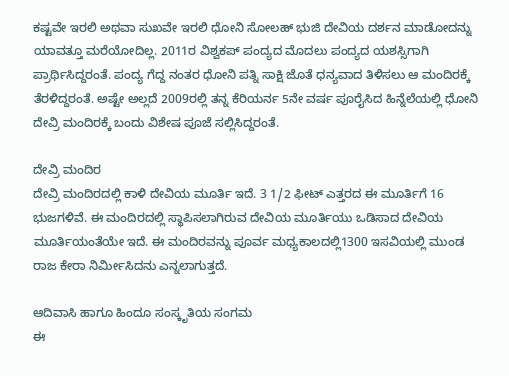ಕಷ್ಟವೇ ಇರಲಿ ಅಥವಾ ಸುಖವೇ ಇರಲಿ ಧೋನಿ ಸೋಲಹ್ ಭುಜಿ ದೇವಿಯ ದರ್ಶನ ಮಾಡೋದನ್ನು ಯಾವತ್ತೂ ಮರೆಯೋದಿಲ್ಲ. 2011ರ ವಿಶ್ವಕಪ್ ಪಂದ್ಯದ ಮೊದಲು ಪಂದ್ಯದ ಯಶಸ್ಸಿಗಾಗಿ ಪ್ರಾರ್ಥಿಸಿದ್ದರಂತೆ. ಪಂದ್ಯ ಗೆದ್ದ ನಂತರ ಧೋನಿ ಪತ್ನಿ ಸಾಕ್ಷಿ ಜೊತೆ ಧನ್ಯವಾದ ತಿಳಿಸಲು ಆ ಮಂದಿರಕ್ಕೆ ತೆರಳಿದ್ದರಂತೆ. ಅಷ್ಟೇ ಅಲ್ಲದೆ 2009ರಲ್ಲಿ ತನ್ನ ಕೆರಿಯರ್ನ 5ನೇ ವರ್ಷ ಪೂರೈಸಿದ ಹಿನ್ನೆಲೆಯಲ್ಲಿ ಧೋನಿ ದೇವ್ರಿ ಮಂದಿರಕ್ಕೆ ಬಂದು ವಿಶೇಷ ಪೂಜೆ ಸಲ್ಲಿಸಿದ್ದರಂತೆ.

ದೇವ್ರಿ ಮಂದಿರ
ದೇವ್ರಿ ಮಂದಿರದಲ್ಲಿ ಕಾಳಿ ದೇವಿಯ ಮೂರ್ತಿ ಇದೆ. 3 1/2 ಫೀಟ್ ಎತ್ತರದ ಈ ಮೂರ್ತಿಗೆ 16 ಭುಜಗಳಿವೆ. ಈ ಮಂದಿರದಲ್ಲಿ ಸ್ಥಾಪಿಸಲಾಗಿರುವ ದೇವಿಯ ಮೂರ್ತಿಯು ಒಡಿಸಾದ ದೇವಿಯ ಮೂರ್ತಿಯಂತೆಯೇ ಇದೆ. ಈ ಮಂದಿರವನ್ನು ಪೂರ್ವ ಮಧ್ಯಕಾಲದಲ್ಲಿ1300 ಇಸವಿಯಲ್ಲಿ ಮುಂಡ ರಾಜ ಕೇರಾ ನಿರ್ಮೀಸಿದನು ಎನ್ನಲಾಗುತ್ತದೆ.

ಆದಿವಾಸಿ ಹಾಗೂ ಹಿಂದೂ ಸಂಸ್ಕೃತಿಯ ಸಂಗಮ
ಈ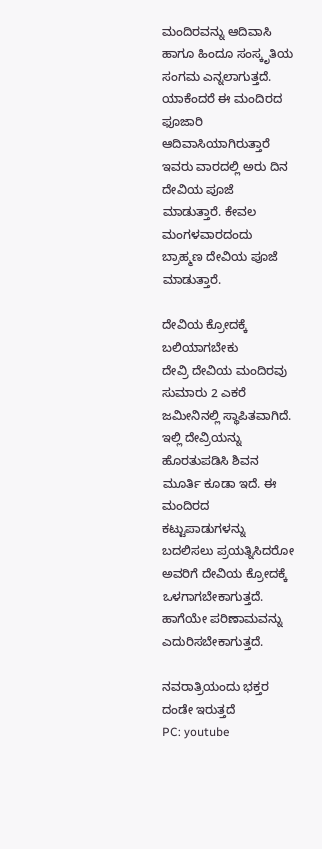ಮಂದಿರವನ್ನು ಆದಿವಾಸಿ ಹಾಗೂ ಹಿಂದೂ ಸಂಸ್ಕೃತಿಯ ಸಂಗಮ ಎನ್ನಲಾಗುತ್ತದೆ. ಯಾಕೆಂದರೆ ಈ ಮಂದಿರದ ಫೂಜಾರಿ ಆದಿವಾಸಿಯಾಗಿರುತ್ತಾರೆ ಇವರು ವಾರದಲ್ಲಿ ಅರು ದಿನ ದೇವಿಯ ಪೂಜೆ ಮಾಡುತ್ತಾರೆ. ಕೇವಲ ಮಂಗಳವಾರದಂದು ಬ್ರಾಹ್ಮಣ ದೇವಿಯ ಪೂಜೆ ಮಾಡುತ್ತಾರೆ.

ದೇವಿಯ ಕ್ರೋದಕ್ಕೆ ಬಲಿಯಾಗಬೇಕು
ದೇವ್ರಿ ದೇವಿಯ ಮಂದಿರವು ಸುಮಾರು 2 ಎಕರೆ ಜಮೀನಿನಲ್ಲಿ ಸ್ಥಾಪಿತವಾಗಿದೆ. ಇಲ್ಲಿ ದೇವ್ರಿಯನ್ನು ಹೊರತುಪಡಿಸಿ ಶಿವನ ಮೂರ್ತಿ ಕೂಡಾ ಇದೆ. ಈ ಮಂದಿರದ ಕಟ್ಟುಪಾಡುಗಳನ್ನು ಬದಲಿಸಲು ಪ್ರಯತ್ನಿಸಿದರೋ ಅವರಿಗೆ ದೇವಿಯ ಕ್ರೋದಕ್ಕೆ ಒಳಗಾಗಬೇಕಾಗುತ್ತದೆ. ಹಾಗೆಯೇ ಪರಿಣಾಮವನ್ನು ಎದುರಿಸಬೇಕಾಗುತ್ತದೆ.

ನವರಾತ್ರಿಯಂದು ಭಕ್ತರ ದಂಡೇ ಇರುತ್ತದೆ
PC: youtube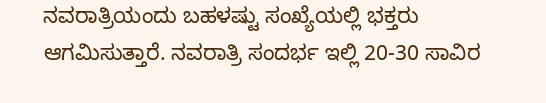ನವರಾತ್ರಿಯಂದು ಬಹಳಷ್ಟು ಸಂಖ್ಯೆಯಲ್ಲಿ ಭಕ್ತರು ಆಗಮಿಸುತ್ತಾರೆ. ನವರಾತ್ರಿ ಸಂದರ್ಭ ಇಲ್ಲಿ 20-30 ಸಾವಿರ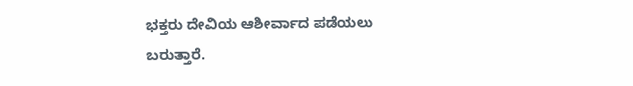ಭಕ್ತರು ದೇವಿಯ ಆಶೀರ್ವಾದ ಪಡೆಯಲು ಬರುತ್ತಾರೆ.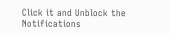Click it and Unblock the Notifications